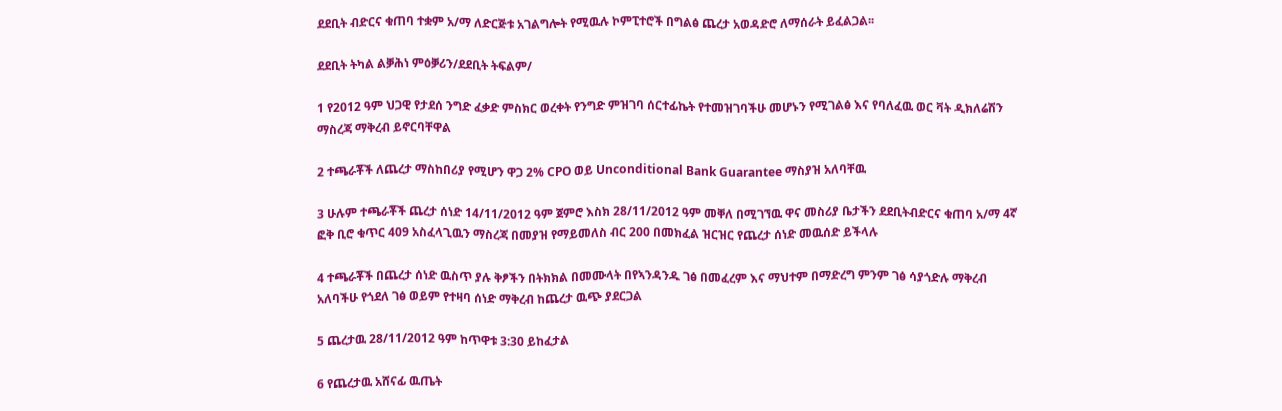ደደቢት ብድርና ቁጠባ ተቋም አ/ማ ለድርጅቱ አገልግሎት የሚዉሉ ኮምፒተሮች በግልፅ ጨረታ አወዳድሮ ለማሰራት ይፈልጋል፡፡

ደደቢት ትካል ልቓሕነ ምዕቓሪን/ደደቢት ትፍልም/

1 የ2012 ዓም ህጋዊ የታደሰ ንግድ ፈቃድ ምስክር ወረቀት የንግድ ምዝገባ ሰርተፊኬት የተመዝገባችሁ መሆኑን የሚገልፅ እና የባለፈዉ ወር ቫት ዲክለሬሽን ማስረጃ ማቅረብ ይኖርባቸዋል

2 ተጫራቾች ለጨረታ ማስከበሪያ የሚሆን ዋጋ 2% CPO ወይ Unconditional Bank Guarantee ማስያዝ አለባቸዉ

3 ሁሉም ተጫራቾች ጨረታ ሰነድ 14/11/2012 ዓም ጀምሮ እስክ 28/11/2012 ዓም መቐለ በሚገኘዉ ዋና መስሪያ ቤታችን ደደቢትብድርና ቁጠባ አ/ማ 4ኛ ፎቅ ቢሮ ቁጥር 409 አስፈላጊዉን ማስረጃ በመያዝ የማይመለስ ብር 200 በመክፈል ዝርዝር የጨረታ ሰነድ መዉሰድ ይችላሉ

4 ተጫራቾች በጨረታ ሰነድ ዉስጥ ያሉ ቅፆችን በትክክል በመሙላት በየኣንዳንዱ ገፅ በመፈረም እና ማህተም በማድረግ ምንም ገፅ ሳያጎድሉ ማቅረብ አለባችሁ የጎደለ ገፅ ወይም የተዛባ ሰነድ ማቅረብ ከጨረታ ዉጭ ያደርጋል

5 ጨረታዉ 28/11/2012 ዓም ከጥዋቱ 3:30 ይከፈታል

6 የጨረታዉ አሸናፊ ዉጤት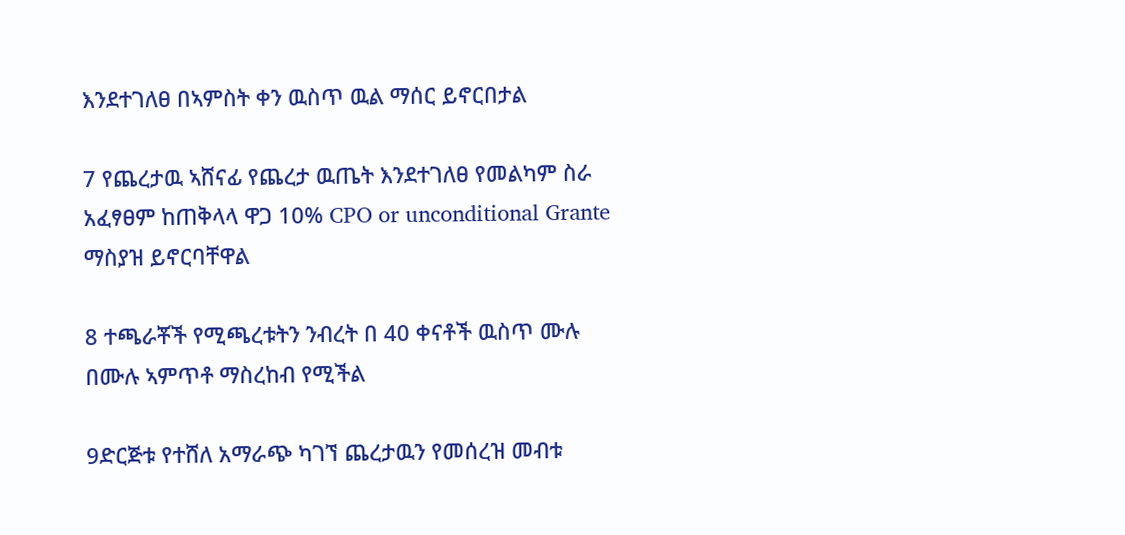እንደተገለፀ በኣምስት ቀን ዉስጥ ዉል ማሰር ይኖርበታል

7 የጨረታዉ ኣሸናፊ የጨረታ ዉጤት እንደተገለፀ የመልካም ስራ አፈፃፀም ከጠቅላላ ዋጋ 10% CPO or unconditional Grante ማስያዝ ይኖርባቸዋል

8 ተጫራቾች የሚጫረቱትን ንብረት በ 40 ቀናቶች ዉስጥ ሙሉ በሙሉ ኣምጥቶ ማስረከብ የሚችል

9ድርጅቱ የተሸለ አማራጭ ካገኘ ጨረታዉን የመሰረዝ መብቱ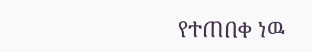የተጠበቀ ነዉ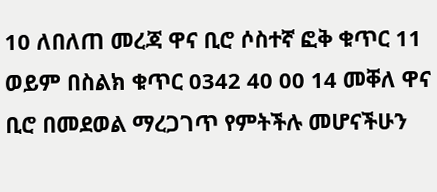10 ለበለጠ መረጃ ዋና ቢሮ ሶስተኛ ፎቅ ቁጥር 11 ወይም በስልክ ቁጥር 0342 40 00 14 መቐለ ዋና ቢሮ በመደወል ማረጋገጥ የምትችሉ መሆናችሁን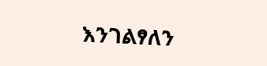እንገልፃለን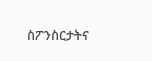ስፖንስርታትና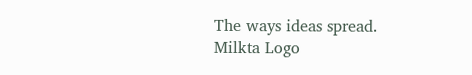The ways ideas spread.
Milkta Logo